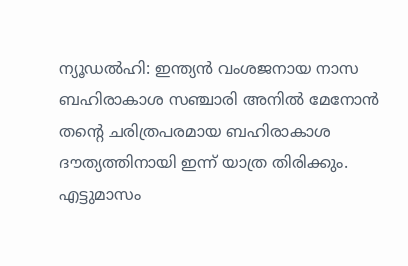ന്യൂഡൽഹി: ഇന്ത്യൻ വംശജനായ നാസ ബഹിരാകാശ സഞ്ചാരി അനിൽ മേനോൻ തന്റെ ചരിത്രപരമായ ബഹിരാകാശ ദൗത്യത്തിനായി ഇന്ന് യാത്ര തിരിക്കും. എട്ടുമാസം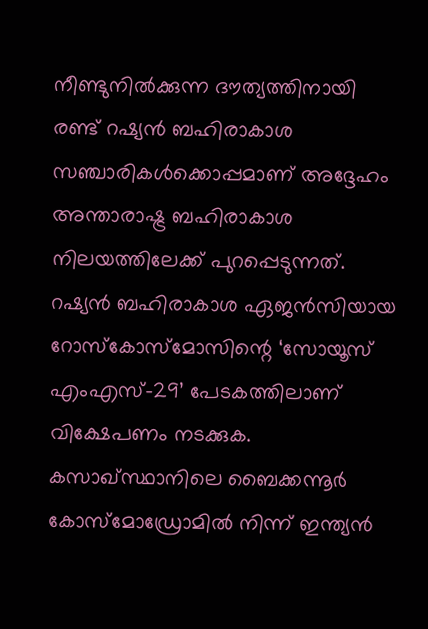നീണ്ടുനിൽക്കുന്ന ദൗത്യത്തിനായി രണ്ട് റഷ്യൻ ബഹിരാകാശ സഞ്ചാരികൾക്കൊപ്പമാണ് അദ്ദേഹം അന്താരാഷ്ട്ര ബഹിരാകാശ നിലയത്തിലേക്ക് പുറപ്പെടുന്നത്.
റഷ്യൻ ബഹിരാകാശ ഏജൻസിയായ റോസ്കോസ്മോസിന്റെ ‘സോയൂസ് എംഎസ്-29’ പേടകത്തിലാണ് വിക്ഷേപണം നടക്കുക. കസാഖ്സ്ഥാനിലെ ബൈക്കന്നൂർ കോസ്മോഡ്രോമിൽ നിന്ന് ഇന്ത്യൻ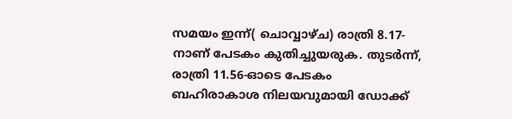സമയം ഇന്ന്( ചൊവ്വാഴ്ച) രാത്രി 8.17-നാണ് പേടകം കുതിച്ചുയരുക. തുടർന്ന്, രാത്രി 11.56-ഓടെ പേടകം ബഹിരാകാശ നിലയവുമായി ഡോക്ക്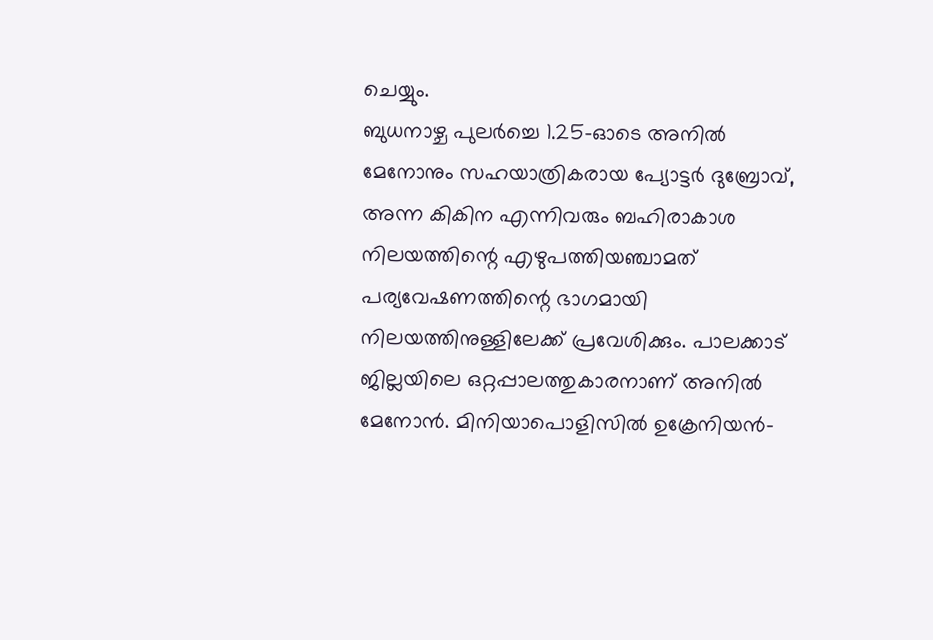ചെയ്യും.
ബുധനാഴ്ച പുലർച്ചെ 1.25-ഓടെ അനിൽ മേനോനും സഹയാത്രികരായ പ്യോട്ടർ ദുബ്രോവ്, അന്ന കികിന എന്നിവരും ബഹിരാകാശ നിലയത്തിന്റെ എഴുപത്തിയഞ്ചാമത് പര്യവേഷണത്തിന്റെ ഭാഗമായി നിലയത്തിനുള്ളിലേക്ക് പ്രവേശിക്കും. പാലക്കാട് ജില്ലയിലെ ഒറ്റപ്പാലത്തുകാരനാണ് അനിൽ മേനോൻ. മിനിയാപൊളിസിൽ ഉക്രേനിയൻ-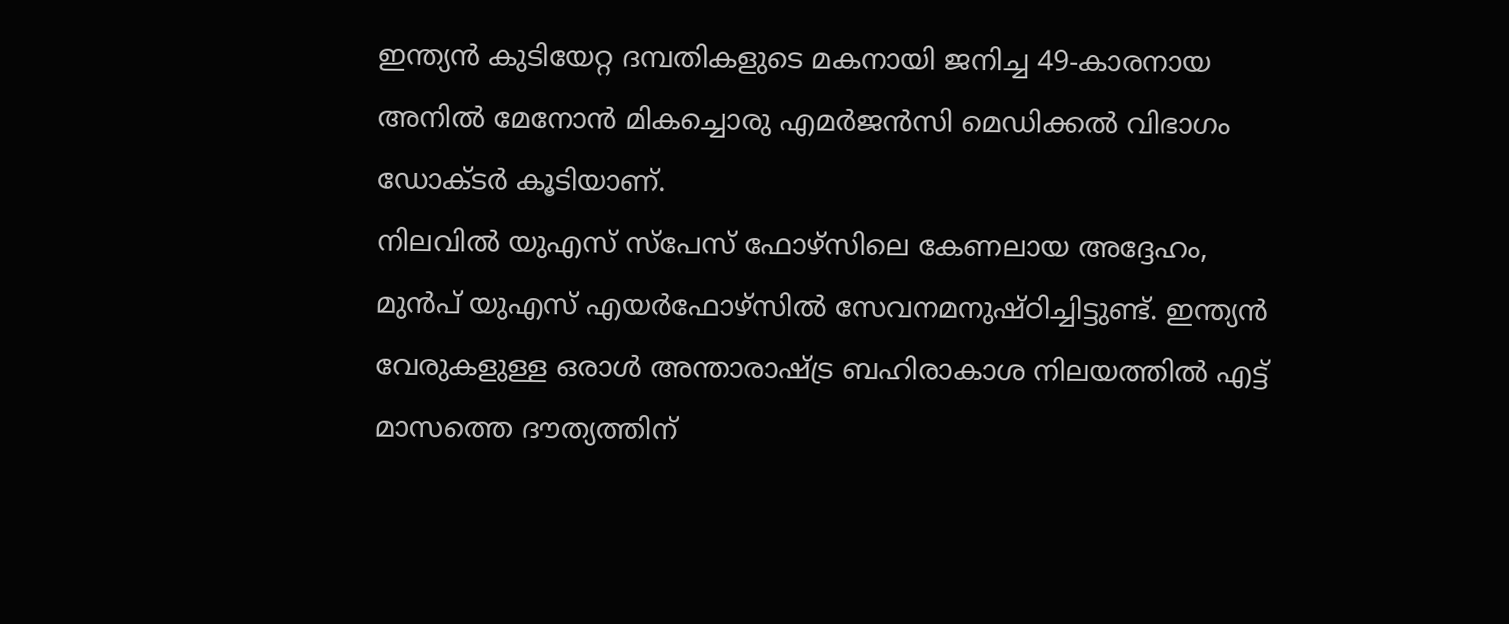ഇന്ത്യൻ കുടിയേറ്റ ദമ്പതികളുടെ മകനായി ജനിച്ച 49-കാരനായ അനിൽ മേനോൻ മികച്ചൊരു എമർജൻസി മെഡിക്കൽ വിഭാഗം ഡോക്ടർ കൂടിയാണ്.
നിലവിൽ യുഎസ് സ്പേസ് ഫോഴ്സിലെ കേണലായ അദ്ദേഹം, മുൻപ് യുഎസ് എയർഫോഴ്സിൽ സേവനമനുഷ്ഠിച്ചിട്ടുണ്ട്. ഇന്ത്യൻ വേരുകളുള്ള ഒരാൾ അന്താരാഷ്ട്ര ബഹിരാകാശ നിലയത്തിൽ എട്ട് മാസത്തെ ദൗത്യത്തിന്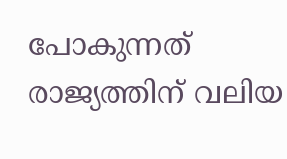പോകുന്നത് രാജ്യത്തിന് വലിയ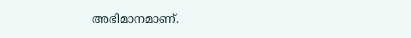അഭിമാനമാണ്.